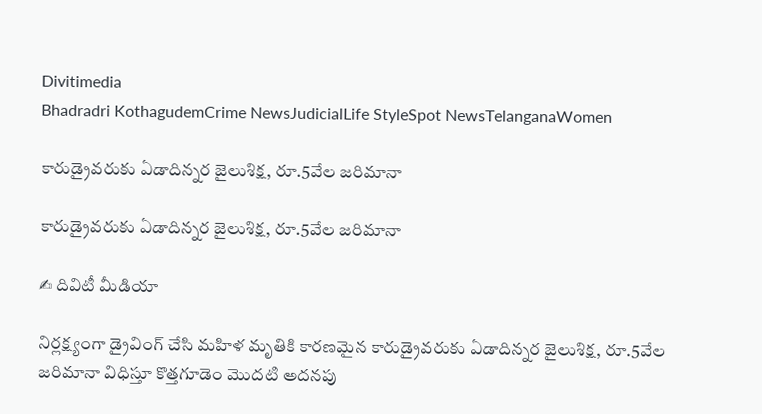Divitimedia
Bhadradri KothagudemCrime NewsJudicialLife StyleSpot NewsTelanganaWomen

కారుడ్రైవరుకు ఏడాదిన్నర జైలుశిక్ష, రూ.5వేల జరిమానా

కారుడ్రైవరుకు ఏడాదిన్నర జైలుశిక్ష, రూ.5వేల జరిమానా

✍ దివిటీ మీడియా

నిర్లక్ష్యంగా డ్రైవింగ్ చేసి మహిళ మృతికి కారణమైన కారుడ్రైవరుకు ఏడాదిన్నర జైలుశిక్ష, రూ.5వేల జరిమానా విధిస్తూ కొత్తగూడెం మొదటి అదనపు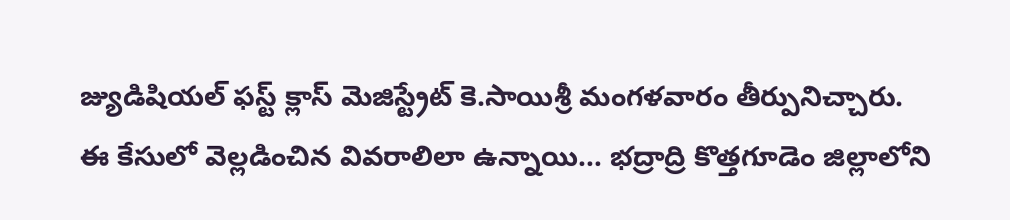జ్యుడిషియల్ ఫస్ట్ క్లాస్ మెజిస్ట్రేట్ కె.సాయిశ్రీ మంగళవారం తీర్పునిచ్చారు. ఈ కేసులో వెల్లడించిన వివరాలిలా ఉన్నాయి… భద్రాద్రి కొత్తగూడెం జిల్లాలోని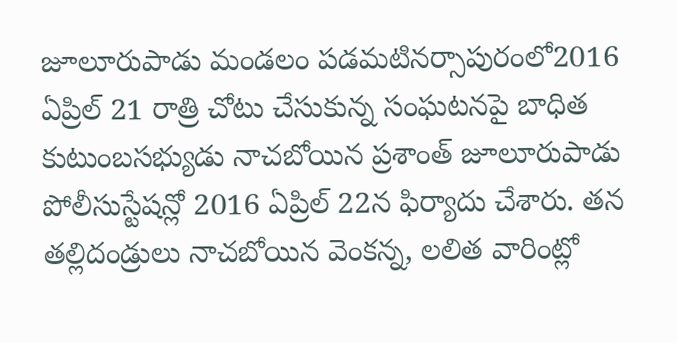జూలూరుపాడు మండలం పడమటినర్సాపురంలో2016 ఏప్రిల్ 21 రాత్రి చోటు చేసుకున్న సంఘటనపై బాధిత కుటుంబసభ్యుడు నాచబోయిన ప్రశాంత్ జూలూరుపాడు పోలీసుస్టేషన్లో 2016 ఏప్రిల్ 22న ఫిర్యాదు చేశారు. తన తల్లిదండ్రులు నాచబోయిన వెంకన్న, లలిత వారింట్లో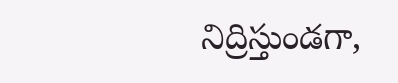నిద్రిస్తుండగా,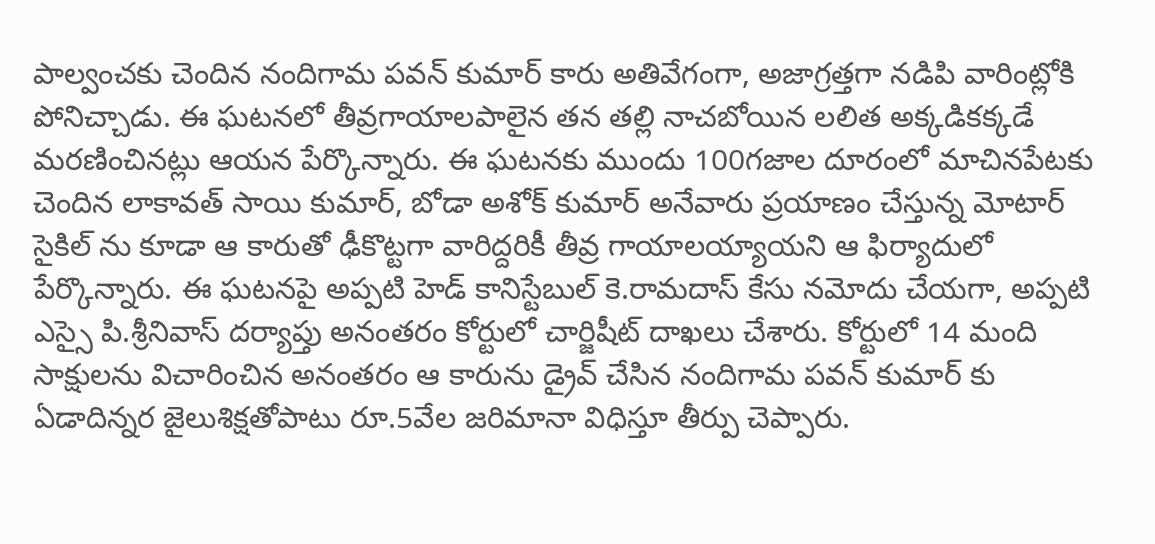పాల్వంచకు చెందిన నందిగామ పవన్ కుమార్ కారు అతివేగంగా, అజాగ్రత్తగా నడిపి వారింట్లోకి పోనిచ్చాడు. ఈ ఘటనలో తీవ్రగాయాలపాలైన తన తల్లి నాచబోయిన లలిత అక్కడికక్కడే మరణించినట్లు ఆయన పేర్కొన్నారు. ఈ ఘటనకు ముందు 100గజాల దూరంలో మాచినపేటకు చెందిన లాకావత్ సాయి కుమార్, బోడా అశోక్ కుమార్ అనేవారు ప్రయాణం చేస్తున్న మోటార్ సైకిల్ ను కూడా ఆ కారుతో ఢీకొట్టగా వారిద్దరికీ తీవ్ర గాయాలయ్యాయని ఆ ఫిర్యాదులో పేర్కొన్నారు. ఈ ఘటనపై అప్పటి హెడ్ కానిస్టేబుల్ కె.రామదాస్ కేసు నమోదు చేయగా, అప్పటి ఎస్సై పి.శ్రీనివాస్ దర్యాప్తు అనంతరం కోర్టులో చార్జిషీట్ దాఖలు చేశారు. కోర్టులో 14 మంది సాక్షులను విచారించిన అనంతరం ఆ కారును డ్రైవ్ చేసిన నందిగామ పవన్ కుమార్ కు ఏడాదిన్నర జైలుశిక్షతోపాటు రూ.5వేల జరిమానా విధిస్తూ తీర్పు చెప్పారు.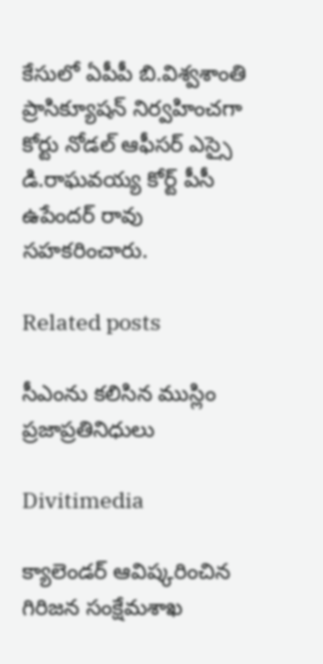కేసులో ఏపీపీ బి.విశ్వశాంతి ప్రాసిక్యూషన్ నిర్వహించగా కోర్టు నోడల్ ఆఫీసర్ ఎస్సై డి.రాఘవయ్య కోర్ట్ పీసీ ఉపేందర్ రావు సహకరించారు.

Related posts

సీఎంను కలిసిన ముస్లిం ప్రజాప్రతినిధులు

Divitimedia

క్యాలెండర్ ఆవిష్కరించిన గిరిజన సంక్షేమశాఖ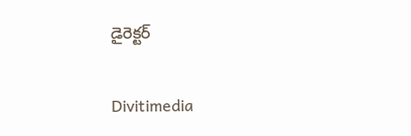డైరెక్టర్

Divitimedia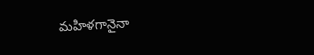మహిళగానైనా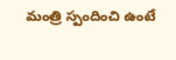మంత్రి స్పందించి ఉంటే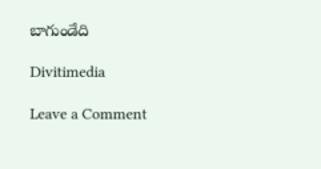బాగుండేది

Divitimedia

Leave a Comment